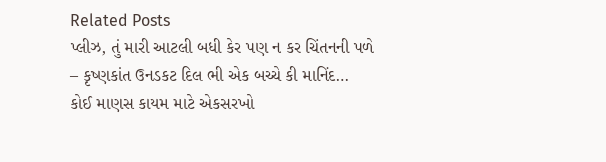Related Posts
પ્લીઝ, તું મારી આટલી બધી કેર પણ ન કર ચિંતનની પળે – કૃષ્ણકાંત ઉનડકટ દિલ ભી એક બચ્ચે કી માનિંદ…
કોઈ માણસ કાયમ માટે એકસરખો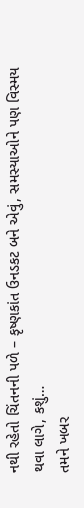નથી રહેતો ચિંતનની પળે – કૃષ્ણકાંત ઉનડકટ બને એવું, સમસ્યાઓને પણ વિસ્મય થવા લાગે, કશું…
તમને ખબર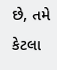છે, તમે કેટલા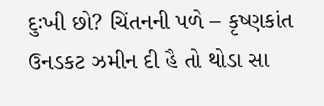દુઃખી છો? ચિંતનની પળે – કૃષ્ણકાંત ઉનડકટ ઝમીન દી હૈ તો થોડા સા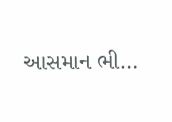આસમાન ભી…